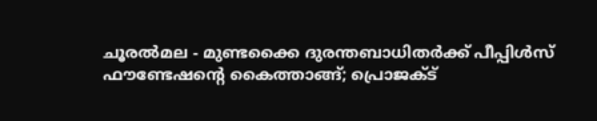ചൂരൽമല - മുണ്ടക്കൈ ദുരന്തബാധിതർക്ക് പീപ്പിൾസ് ഫൗണ്ടേഷന്‍റെ കൈത്താങ്ങ്; പ്രൊജക്ട്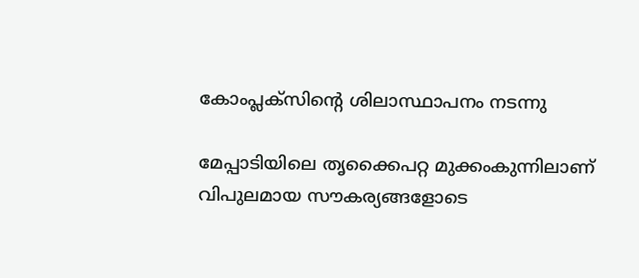കോംപ്ലക്സിൻ്റെ ശിലാസ്ഥാപനം നടന്നു

മേപ്പാടിയിലെ തൃക്കൈപറ്റ മുക്കംകുന്നിലാണ് വിപുലമായ സൗകര്യങ്ങളോടെ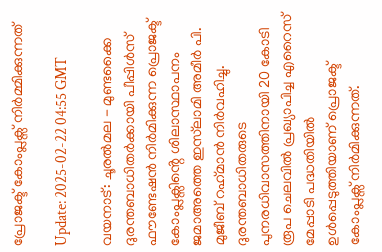പ്രോജക്ട് കോംപ്ലക്സ് നിർമ്മിക്കുന്നത്

Update: 2025-02-22 04:55 GMT

വയനാട്: ചൂരൽമല - മുണ്ടക്കൈ ദുരന്തബാധിതർക്കായി പീപ്പിൾസ് ഫൗണ്ടേഷൻ നിർമിക്കുന്ന പ്രൊജക്ട് കോംപ്ലക്സിൻ്റെ ശിലാസ്ഥാപനം ജമാഅത്തെ ഇസ്‍ലാമി അമീര്‍ പി. മുജീബ് റഹ്‌മാന്‍ നിർവഹിച്ചു. ദുരന്തബാധിതരുടെ പുനരധിവാസത്തിനായി 20 കോടി രൂപ ചെലവിൽ പ്രഖ്യാപിച്ച എറൈസ് മേപ്പാടി പദ്ധതിയിൽ ഉൾപ്പെടുത്തിയാണ് പ്രൊജക്ട് കോംപ്ലക്സ് നിർമിക്കുന്നത്.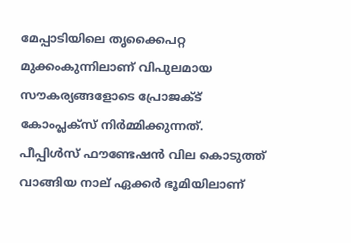മേപ്പാടിയിലെ തൃക്കൈപറ്റ മുക്കംകുന്നിലാണ് വിപുലമായ സൗകര്യങ്ങളോടെ പ്രോജക്ട് കോംപ്ലക്സ് നിർമ്മിക്കുന്നത്. പീപ്പിൾസ് ഫൗണ്ടേഷൻ വില കൊടുത്ത് വാങ്ങിയ നാല് ഏക്കർ ഭൂമിയിലാണ്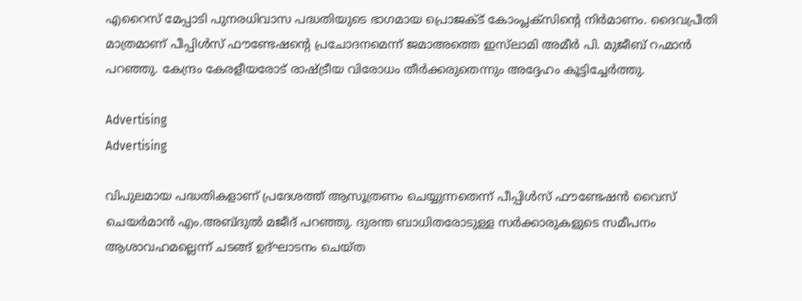എറൈസ് മേപ്പാടി പുനരധിവാസ പദ്ധതിയുടെ ഭാഗമായ പ്രൊജക്ട് കോംപ്ലക്സിൻ്റെ നിർമാണം. ദൈവപ്രീതി മാത്രമാണ് പീപ്പിൾസ് ഫൗണ്ടേഷൻ്റെ പ്രചോദനമെന്ന് ജമാഅത്തെ ഇസ്‍ലാമി അമീർ പി. മുജീബ് റഹ്മാൻ പറഞ്ഞു. കേന്ദ്രം കേരളീയരോട് രാഷ്ട്രീയ വിരോധം തീർക്കരുതെന്നും അദ്ദേഹം കൂട്ടിച്ചേർത്തു.

Advertising
Advertising

വിപുലമായ പദ്ധതികളാണ് പ്രദേശത്ത് ആസൂത്രണം ചെയ്യുന്നതെന്ന് പീപ്പിൾസ് ഫൗണ്ടേഷൻ വൈസ് ചെയർമാൻ എം.അബ്ദുൽ മജീദ് പറഞ്ഞു. ദുരന്ത ബാധിതരോടുള്ള സർക്കാരുകളുടെ സമീപനം ആശാവഹമല്ലെന്ന് ചടങ്ങ് ഉദ്ഘാടനം ചെയ്ത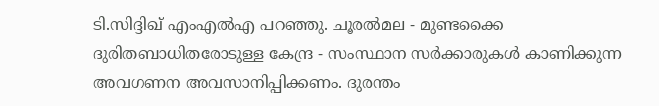ടി.സിദ്ദിഖ് എംഎൽഎ പറഞ്ഞു. ചൂരൽമല - മുണ്ടക്കൈ ദുരിതബാധിതരോടുള്ള കേന്ദ്ര - സംസ്ഥാന സർക്കാരുകൾ കാണിക്കുന്ന അവഗണന അവസാനിപ്പിക്കണം. ദുരന്തം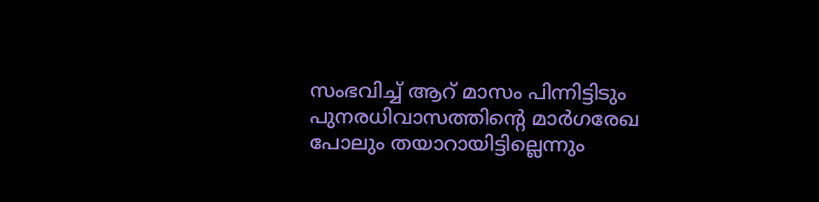സംഭവിച്ച് ആറ് മാസം പിന്നിട്ടിടും പുനരധിവാസത്തിൻ്റെ മാർഗരേഖ പോലും തയാറായിട്ടില്ലെന്നും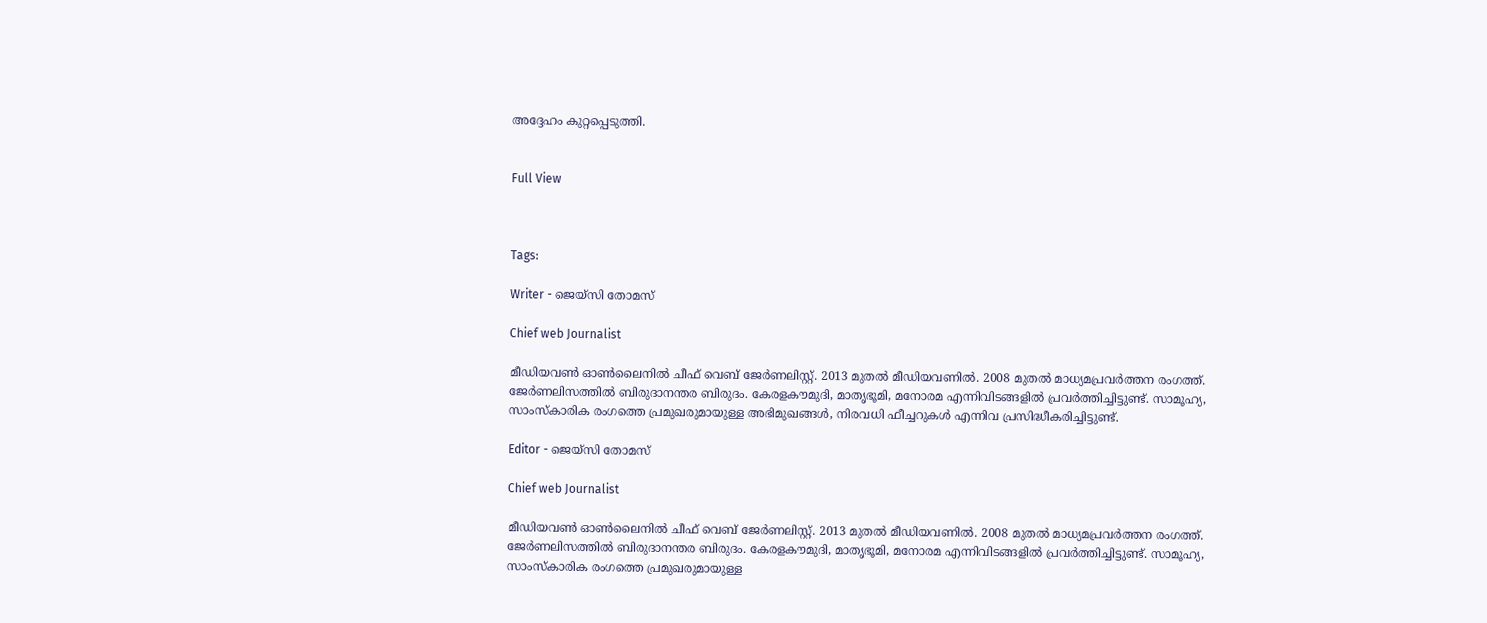അദ്ദേഹം കുറ്റപ്പെടുത്തി.


Full View



Tags:

Writer - ജെയ്സി തോമസ്

Chief web Journalist

മീഡിയവൺ ഓൺലൈനിൽ ചീഫ് വെബ് ജേർണലിസ്റ്റ്. 2013 മുതൽ മീഡിയവണിൽ. 2008 മുതൽ മാധ്യമപ്രവർത്തന രംഗത്ത്. ജേർണലിസത്തിൽ ബിരുദാനന്തര ബിരുദം. കേരളകൗമുദി, മാതൃഭൂമി, മനോരമ എന്നിവിടങ്ങളിൽ പ്രവർത്തിച്ചിട്ടുണ്ട്. സാമൂഹ്യ, സാംസ്‌കാരിക രംഗത്തെ പ്രമുഖരുമായുള്ള അഭിമുഖങ്ങൾ, നിരവധി ഫീച്ചറുകൾ എന്നിവ പ്രസിദ്ധീകരിച്ചിട്ടുണ്ട്.

Editor - ജെയ്സി തോമസ്

Chief web Journalist

മീഡിയവൺ ഓൺലൈനിൽ ചീഫ് വെബ് ജേർണലിസ്റ്റ്. 2013 മുതൽ മീഡിയവണിൽ. 2008 മുതൽ മാധ്യമപ്രവർത്തന രംഗത്ത്. ജേർണലിസത്തിൽ ബിരുദാനന്തര ബിരുദം. കേരളകൗമുദി, മാതൃഭൂമി, മനോരമ എന്നിവിടങ്ങളിൽ പ്രവർത്തിച്ചിട്ടുണ്ട്. സാമൂഹ്യ, സാംസ്‌കാരിക രംഗത്തെ പ്രമുഖരുമായുള്ള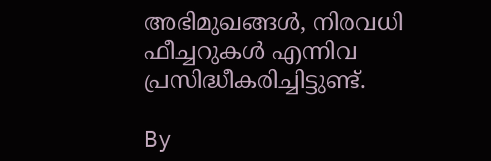അഭിമുഖങ്ങൾ, നിരവധി ഫീച്ചറുകൾ എന്നിവ പ്രസിദ്ധീകരിച്ചിട്ടുണ്ട്.

By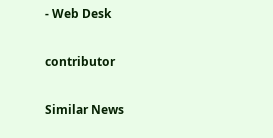- Web Desk

contributor

Similar News